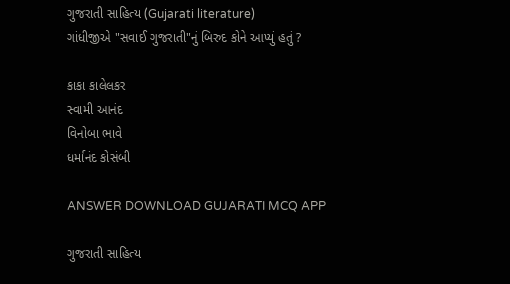ગુજરાતી સાહિત્ય (Gujarati literature)
ગાંધીજીએ "સવાઈ ગુજરાતી"નું બિરુદ કોને આપ્યું હતું ?

કાકા કાલેલકર
સ્વામી આનંદ
વિનોબા ભાવે
ધર્માનંદ કોસંબી

ANSWER DOWNLOAD GUJARATI MCQ APP

ગુજરાતી સાહિત્ય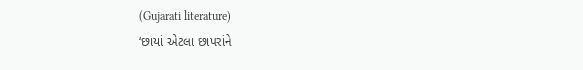(Gujarati literature)
‘છાયાં એટલા છાપરાંને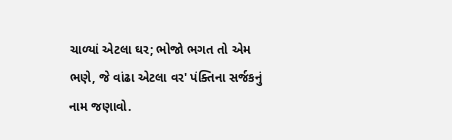ચાળ્યાં એટલા ઘર; ભોજો ભગત તો એમ ભણે, જે વાંઢા એટલા વર' પંક્તિના સર્જકનું નામ જણાવો.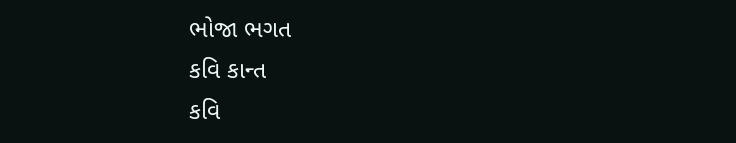ભોજા ભગત
કવિ કાન્ત
કવિ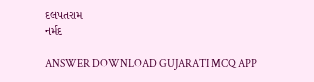દલપતરામ
નર્મદ

ANSWER DOWNLOAD GUJARATI MCQ APP